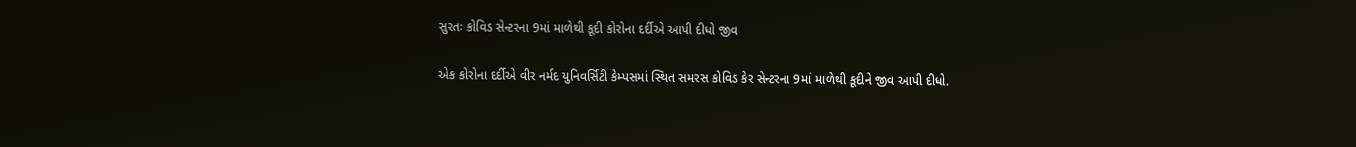સુરતઃ કોવિડ સેન્ટરના 9માં માળેથી કૂદી કોરોના દર્દીએ આપી દીધો જીવ

એક કોરોના દર્દીએ વીર નર્મદ યુનિવર્સિટી કેમ્પસમાં સ્થિત સમરસ કોવિડ કેર સેન્ટરના 9માં માળેથી કૂદીને જીવ આપી દીધો.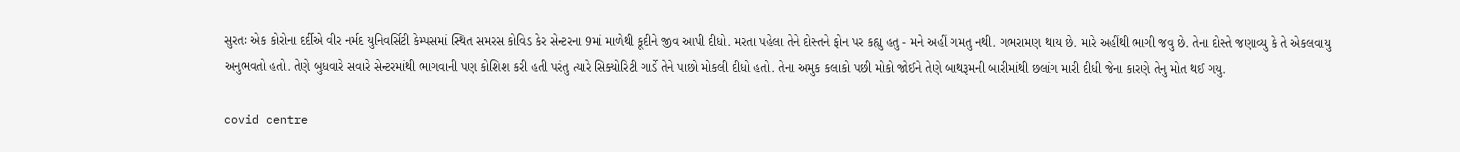સુરતઃ એક કોરોના દર્દીએ વીર નર્મદ યુનિવર્સિટી કેમ્પસમાં સ્થિત સમરસ કોવિડ કેર સેન્ટરના 9માં માળેથી કૂદીને જીવ આપી દીધો. મરતા પહેલા તેને દોસ્તને ફોન પર કહ્યુ હતુ - મને અહીં ગમતુ નથી. ગભરામણ થાય છે. મારે અહીંથી ભાગી જવુ છે. તેના દોસ્તે જણાવ્યુ કે તે એકલવાયુ અનુભવતો હતો. તેણે બુધવારે સવારે સેન્ટરમાંથી ભાગવાની પણ કોશિશ કરી હતી પરંતુ ત્યારે સિક્યોરિટી ગાર્ડે તેને પાછો મોકલી દીધો હતો. તેના અમુક કલાકો પછી મોકો જોઈને તેણે બાથરૂમની બારીમાંથી છલાંગ મારી દીધી જેના કારણે તેનુ મોત થઈ ગયુ.

covid centre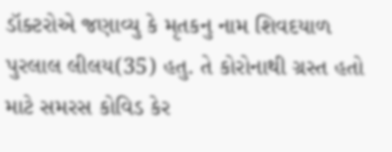ડૉક્ટરોએ જણાવ્યુ કે મૃતકનુ નામ શિવદયાળ પુરલાલ લીલય(35) હતુ. તે કોરોનાથી ગ્રસ્ત હતો માટે સમરસ કોવિડ કેર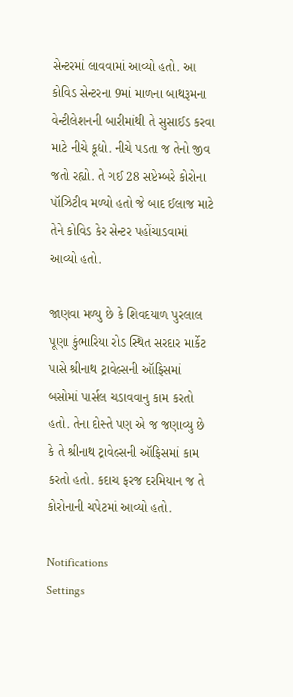સેન્ટરમાં લાવવામાં આવ્યો હતો. આ કોવિડ સેન્ટરના 9માં માળના બાથરૂમના વેન્ટીલેશનની બારીમાંથી તે સુસાઈડ કરવા માટે નીચે કૂદ્યો. નીચે પડતા જ તેનો જીવ જતો રહ્યો. તે ગઈ 28 સપ્ટેમ્બરે કોરોના પૉઝિટીવ મળ્યો હતો જે બાદ ઈલાજ માટે તેને કોવિડ કેર સેન્ટર પહોંચાડવામાં આવ્યો હતો.

જાણવા મળ્યુ છે કે શિવદયાળ પુરલાલ પૂણા કુંભારિયા રોડ સ્થિત સરદાર માર્કેટ પાસે શ્રીનાથ ટ્રાવેલ્સની ઑફિસમાં બસોમાં પાર્સલ ચડાવવાનુ કામ કરતો હતો. તેના દોસ્તે પણ એ જ જણાવ્યુ છે કે તે શ્રીનાથ ટ્રાવેલ્સની ઑફિસમાં કામ કરતો હતો. કદાચ ફરજ દરમિયાન જ તે કોરોનાની ચપેટમાં આવ્યો હતો.

Notifications
Settings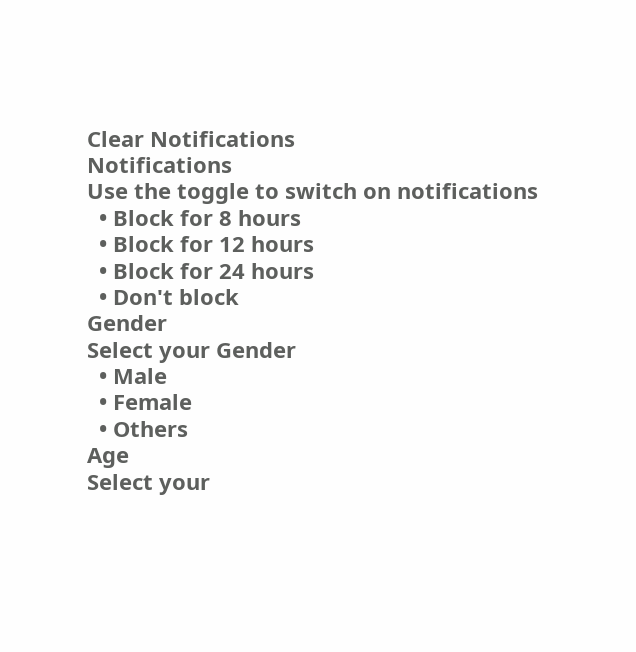Clear Notifications
Notifications
Use the toggle to switch on notifications
  • Block for 8 hours
  • Block for 12 hours
  • Block for 24 hours
  • Don't block
Gender
Select your Gender
  • Male
  • Female
  • Others
Age
Select your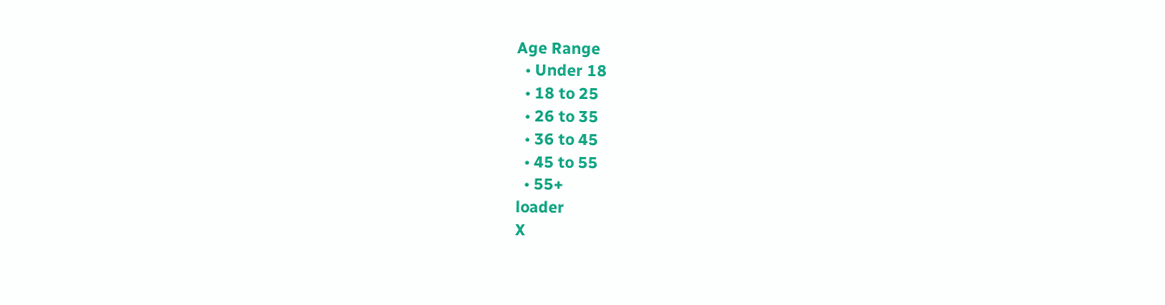Age Range
  • Under 18
  • 18 to 25
  • 26 to 35
  • 36 to 45
  • 45 to 55
  • 55+
loader
X